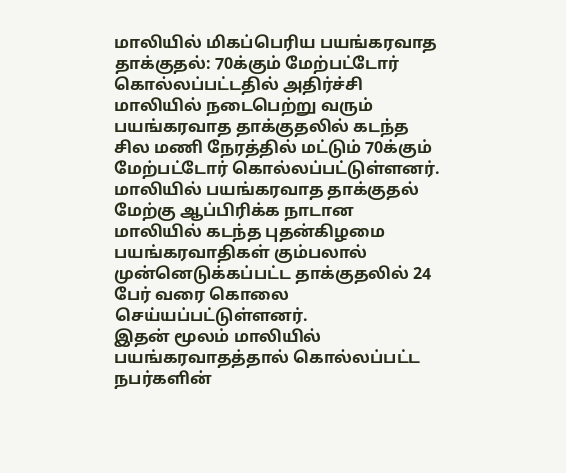மாலியில் மிகப்பெரிய பயங்கரவாத தாக்குதல்: 70க்கும் மேற்பட்டோர் கொல்லப்பட்டதில் அதிர்ச்சி
மாலியில் நடைபெற்று வரும் பயங்கரவாத தாக்குதலில் கடந்த சில மணி நேரத்தில் மட்டும் 70க்கும் மேற்பட்டோர் கொல்லப்பட்டுள்ளனர்.
மாலியில் பயங்கரவாத தாக்குதல்
மேற்கு ஆப்பிரிக்க நாடான மாலியில் கடந்த புதன்கிழமை பயங்கரவாதிகள் கும்பலால் முன்னெடுக்கப்பட்ட தாக்குதலில் 24 பேர் வரை கொலை செய்யப்பட்டுள்ளனர்.
இதன் மூலம் மாலியில் பயங்கரவாதத்தால் கொல்லப்பட்ட நபர்களின்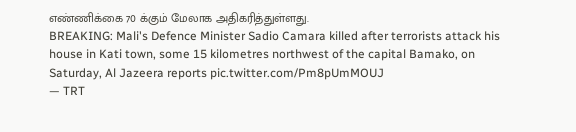எண்ணிக்கை 70 க்கும் மேலாக அதிகரித்துள்ளது.
BREAKING: Mali's Defence Minister Sadio Camara killed after terrorists attack his house in Kati town, some 15 kilometres northwest of the capital Bamako, on Saturday, Al Jazeera reports pic.twitter.com/Pm8pUmMOUJ
— TRT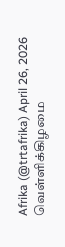Afrika (@trtafrika) April 26, 2026
வெள்ளிக்கிழமை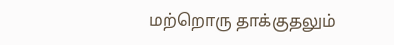மற்றொரு தாக்குதலும்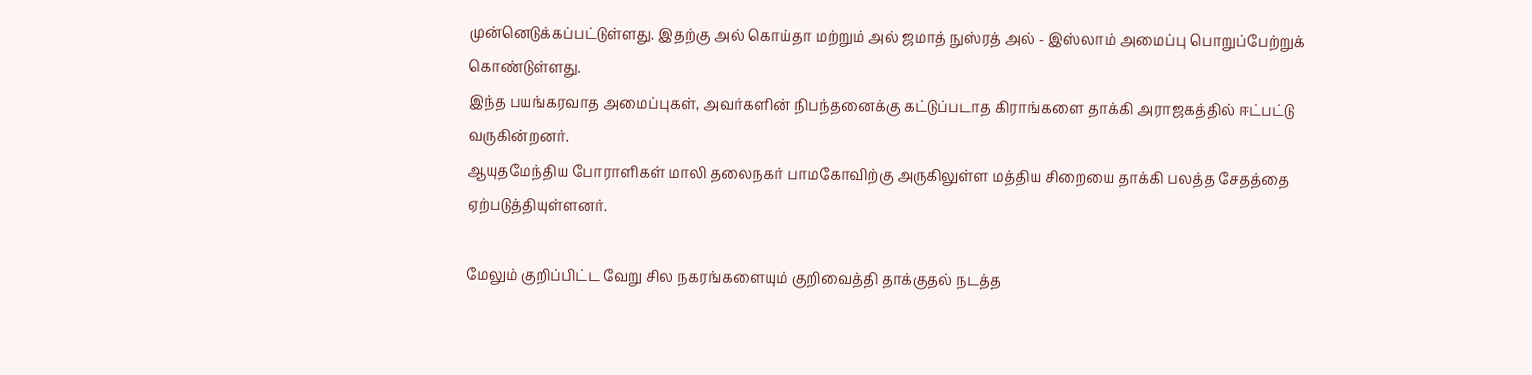முன்னெடுக்கப்பட்டுள்ளது. இதற்கு அல் கொய்தா மற்றும் அல் ஜமாத் நுஸ்ரத் அல் - இஸ்லாம் அமைப்பு பொறுப்பேற்றுக் கொண்டுள்ளது.
இந்த பயங்கரவாத அமைப்புகள், அவர்களின் நிபந்தனைக்கு கட்டுப்படாத கிராங்களை தாக்கி அராஜகத்தில் ஈட்பட்டு வருகின்றனர்.
ஆயுதமேந்திய போராளிகள் மாலி தலைநகர் பாமகோவிற்கு அருகிலுள்ள மத்திய சிறையை தாக்கி பலத்த சேதத்தை ஏற்படுத்தியுள்ளனர்.

மேலும் குறிப்பிட்ட வேறு சில நகரங்களையும் குறிவைத்தி தாக்குதல் நடத்த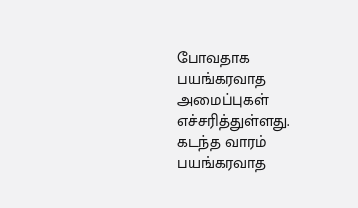போவதாக பயங்கரவாத அமைப்புகள் எச்சரித்துள்ளது.
கடந்த வாரம் பயங்கரவாத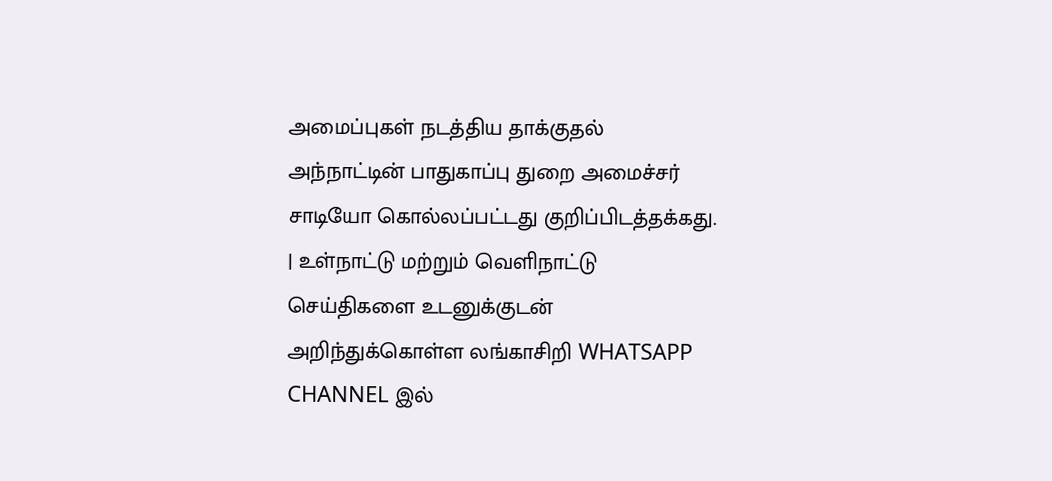அமைப்புகள் நடத்திய தாக்குதல் அந்நாட்டின் பாதுகாப்பு துறை அமைச்சர் சாடியோ கொல்லப்பட்டது குறிப்பிடத்தக்கது.
| உள்நாட்டு மற்றும் வெளிநாட்டு செய்திகளை உடனுக்குடன் அறிந்துக்கொள்ள லங்காசிறி WHATSAPP CHANNEL இல்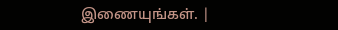இணையுங்கள். |